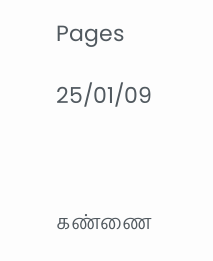Pages

25/01/09



கண்ணை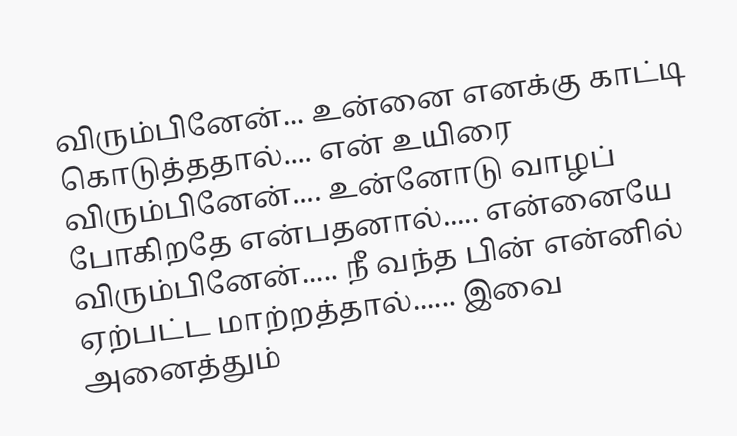விரும்பினேன்... உன்னை எனக்கு காட்டி கொடுத்ததால்.... என் உயிரை விரும்பினேன்.... உன்னோடு வாழப் போகிறதே என்பதனால்..... என்னையே விரும்பினேன்..... நீ வந்த பின் என்னில் ஏற்பட்ட மாற்றத்தால்...... இவை அனைத்தும்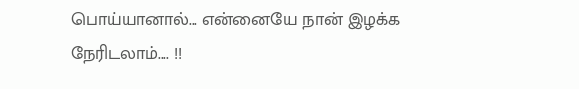பொய்யானால்... என்னையே நான் இழக்க நேரிடலாம்.... !!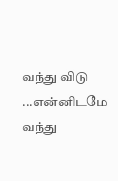வந்து விடு ...என்னிடமே வந்து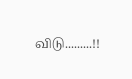விடு.........!!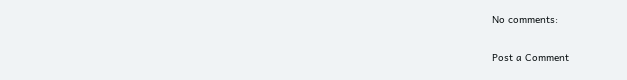No comments:

Post a Comment